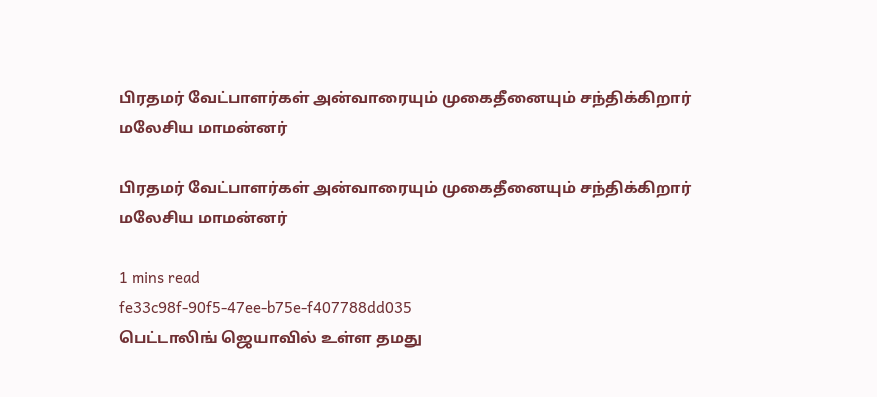பிரதமர் வேட்பாளர்கள் அன்வாரையும் முகைதீனையும் சந்திக்கிறார் மலேசிய மாமன்னர்

பிரதமர் வேட்பாளர்கள் அன்வாரையும் முகைதீனையும் சந்திக்கிறார் மலேசிய மாமன்னர்

1 mins read
fe33c98f-90f5-47ee-b75e-f407788dd035
பெட்டாலிங் ஜெயாவில் உள்ள தமது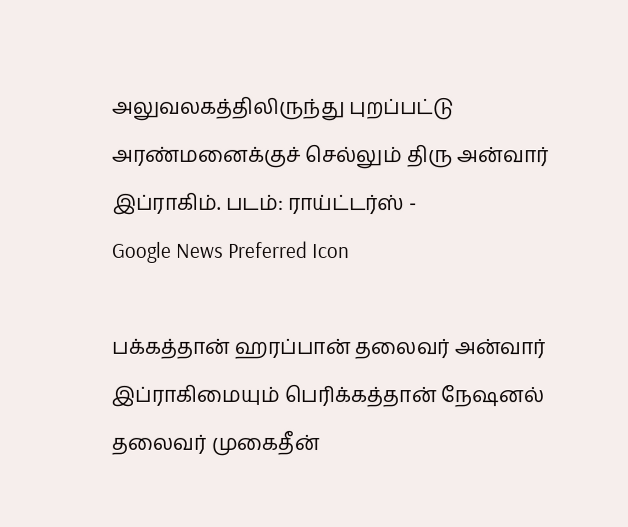அலுவலகத்திலிருந்து புறப்பட்டு அரண்மனைக்குச் செல்லும் திரு அன்வார் இப்ராகிம். படம்: ராய்ட்டர்ஸ் -
Google News Preferred Icon

பக்கத்தான் ஹரப்பான் தலைவர் அன்வார் இப்ராகிமையும் பெரிக்கத்தான் நேஷனல் தலைவர் முகைதீன்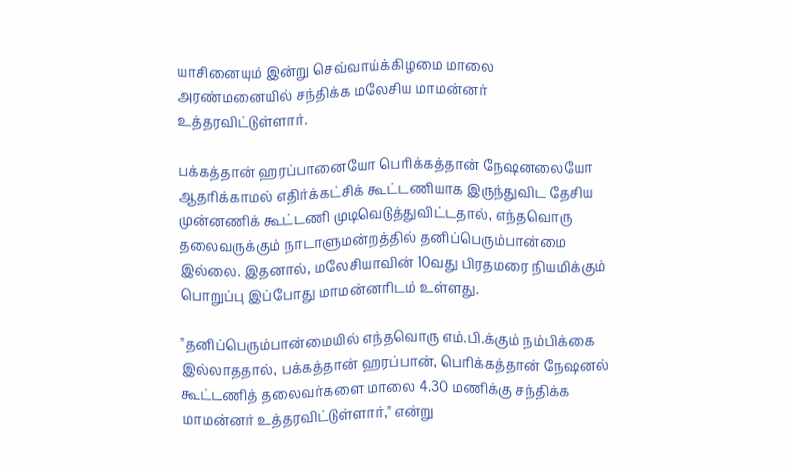யாசினையும் இன்று செவ்வாய்க்கிழமை மாலை அரண்மனையில் சந்திக்க மலேசிய மாமன்னர் உத்தரவிட்டுள்ளார்.

பக்கத்தான் ஹரப்பானையோ பெரிக்கத்தான் நேஷனலையோ ஆதரிக்காமல் எதிர்க்கட்சிக் கூட்டணியாக இருந்துவிட தேசிய முன்னணிக் கூட்டணி முடிவெடுத்துவிட்டதால், எந்தவொரு தலைவருக்கும் நாடாளுமன்றத்தில் தனிப்பெரும்பான்மை இல்லை. இதனால், மலேசியாவின் 10வது பிரதமரை நியமிக்கும் பொறுப்பு இப்போது மாமன்னரிடம் உள்ளது.

"தனிப்பெரும்பான்மையில் எந்தவொரு எம்.பி.க்கும் நம்பிக்கை இல்லாததால், பக்கத்தான் ஹரப்பான், பெரிக்கத்தான் நேஷனல் கூட்டணித் தலைவர்களை மாலை 4.30 மணிக்கு சந்திக்க மாமன்னர் உத்தரவிட்டுள்ளார்," என்று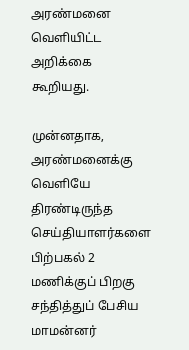அரண்மனை வெளியிட்ட அறிக்கை கூறியது.

முன்னதாக, அரண்மனைக்கு வெளியே திரண்டிருந்த செய்தியாளர்களை பிற்பகல் 2 மணிக்குப் பிறகு சந்தித்துப் பேசிய மாமன்னர்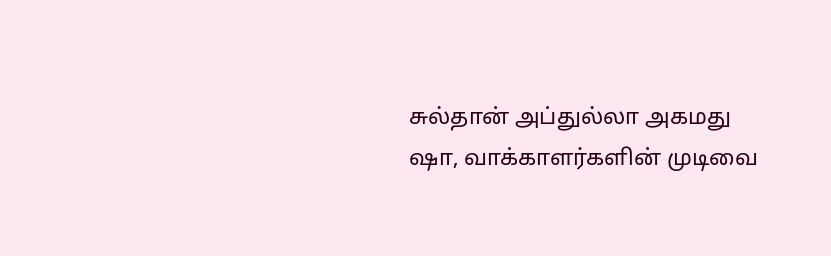சுல்தான் அப்துல்லா அகமது ஷா, வாக்காளர்களின் முடிவை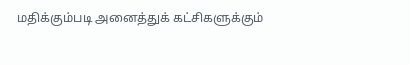மதிக்கும்படி அனைத்துக் கட்சிகளுக்கும்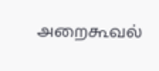அறைகூவல்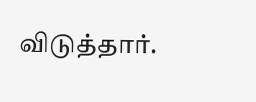விடுத்தார்.